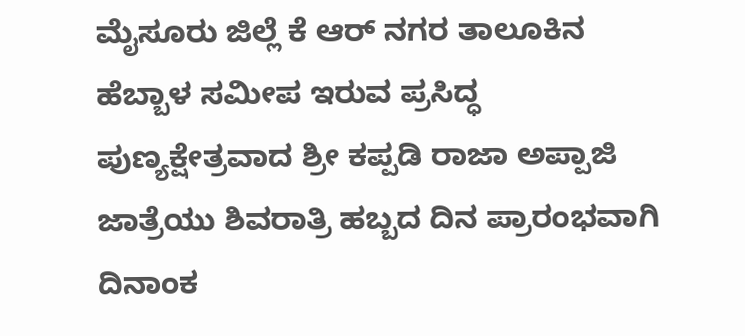ಮೈಸೂರು ಜಿಲ್ಲೆ ಕೆ ಆರ್ ನಗರ ತಾಲೂಕಿನ ಹೆಬ್ಬಾಳ ಸಮೀಪ ಇರುವ ಪ್ರಸಿದ್ಧ ಪುಣ್ಯಕ್ಷೇತ್ರವಾದ ಶ್ರೀ ಕಪ್ಪಡಿ ರಾಜಾ ಅಪ್ಪಾಜಿ ಜಾತ್ರೆಯು ಶಿವರಾತ್ರಿ ಹಬ್ಬದ ದಿನ ಪ್ರಾರಂಭವಾಗಿ ದಿನಾಂಕ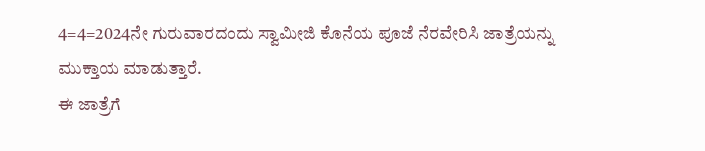4=4=2024ನೇ ಗುರುವಾರದಂದು ಸ್ವಾಮೀಜಿ ಕೊನೆಯ ಪೂಜೆ ನೆರವೇರಿಸಿ ಜಾತ್ರೆಯನ್ನು ಮುಕ್ತಾಯ ಮಾಡುತ್ತಾರೆ.
ಈ ಜಾತ್ರೆಗೆ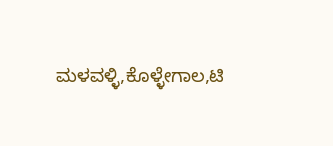ಮಳವಳ್ಳಿ,ಕೊಳ್ಳೇಗಾಲ,ಟಿ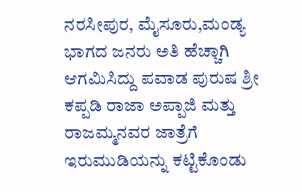ನರಸೀಪುರ, ಮೈಸೂರು,ಮಂಡ್ಯ ಭಾಗದ ಜನರು ಅತಿ ಹೆಚ್ಚಾಗಿ ಆಗಮಿಸಿದ್ದು ಪವಾಡ ಪುರುಷ ಶ್ರೀ ಕಪ್ಪಡಿ ರಾಜಾ ಅಪ್ಪಾಜಿ ಮತ್ತು ರಾಜಮ್ಮನವರ ಜಾತ್ರೆಗೆ ಇರುಮುಡಿಯನ್ನು ಕಟ್ಟಿಕೊಂಡು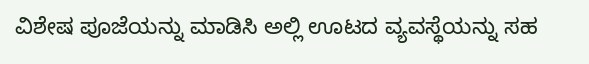ವಿಶೇಷ ಪೂಜೆಯನ್ನು ಮಾಡಿಸಿ ಅಲ್ಲಿ ಊಟದ ವ್ಯವಸ್ಥೆಯನ್ನು ಸಹ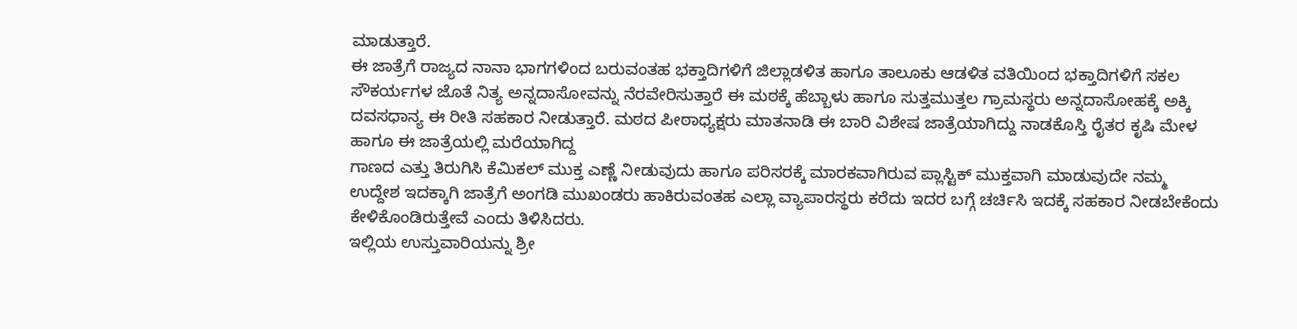ಮಾಡುತ್ತಾರೆ.
ಈ ಜಾತ್ರೆಗೆ ರಾಜ್ಯದ ನಾನಾ ಭಾಗಗಳಿಂದ ಬರುವಂತಹ ಭಕ್ತಾದಿಗಳಿಗೆ ಜಿಲ್ಲಾಡಳಿತ ಹಾಗೂ ತಾಲೂಕು ಆಡಳಿತ ವತಿಯಿಂದ ಭಕ್ತಾದಿಗಳಿಗೆ ಸಕಲ ಸೌಕರ್ಯಗಳ ಜೊತೆ ನಿತ್ಯ ಅನ್ನದಾಸೋವನ್ನು ನೆರವೇರಿಸುತ್ತಾರೆ ಈ ಮಠಕ್ಕೆ ಹೆಬ್ಬಾಳು ಹಾಗೂ ಸುತ್ತಮುತ್ತಲ ಗ್ರಾಮಸ್ಥರು ಅನ್ನದಾಸೋಹಕ್ಕೆ ಅಕ್ಕಿ ದವಸಧಾನ್ಯ ಈ ರೀತಿ ಸಹಕಾರ ನೀಡುತ್ತಾರೆ. ಮಠದ ಪೀಠಾಧ್ಯಕ್ಷರು ಮಾತನಾಡಿ ಈ ಬಾರಿ ವಿಶೇಷ ಜಾತ್ರೆಯಾಗಿದ್ದು ನಾಡಕೊಸ್ತಿ ರೈತರ ಕೃಷಿ ಮೇಳ ಹಾಗೂ ಈ ಜಾತ್ರೆಯಲ್ಲಿ ಮರೆಯಾಗಿದ್ದ
ಗಾಣದ ಎತ್ತು ತಿರುಗಿಸಿ ಕೆಮಿಕಲ್ ಮುಕ್ತ ಎಣ್ಣೆ ನೀಡುವುದು ಹಾಗೂ ಪರಿಸರಕ್ಕೆ ಮಾರಕವಾಗಿರುವ ಪ್ಲಾಸ್ಟಿಕ್ ಮುಕ್ತವಾಗಿ ಮಾಡುವುದೇ ನಮ್ಮ ಉದ್ದೇಶ ಇದಕ್ಕಾಗಿ ಜಾತ್ರೆಗೆ ಅಂಗಡಿ ಮುಖಂಡರು ಹಾಕಿರುವಂತಹ ಎಲ್ಲಾ ವ್ಯಾಪಾರಸ್ಥರು ಕರೆದು ಇದರ ಬಗ್ಗೆ ಚರ್ಚಿಸಿ ಇದಕ್ಕೆ ಸಹಕಾರ ನೀಡಬೇಕೆಂದು ಕೇಳಿಕೊಂಡಿರುತ್ತೇವೆ ಎಂದು ತಿಳಿಸಿದರು.
ಇಲ್ಲಿಯ ಉಸ್ತುವಾರಿಯನ್ನು ಶ್ರೀ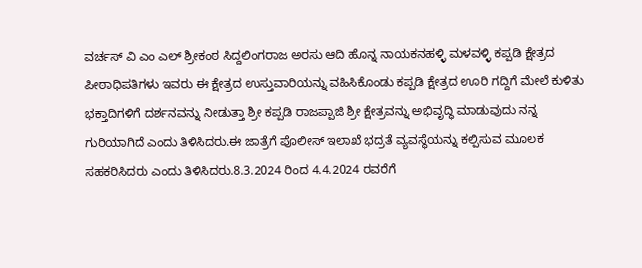ವರ್ಚಸ್ ವಿ ಎಂ ಎಲ್ ಶ್ರೀಕಂಠ ಸಿದ್ದಲಿಂಗರಾಜ ಅರಸು ಆದಿ ಹೊನ್ನ ನಾಯಕನಹಳ್ಳಿ ಮಳವಳ್ಳಿ ಕಪ್ಪಡಿ ಕ್ಷೇತ್ರದ ಪೀಠಾಧಿಪತಿಗಳು ಇವರು ಈ ಕ್ಷೇತ್ರದ ಉಸ್ತುವಾರಿಯನ್ನು ವಹಿಸಿಕೊಂಡು ಕಪ್ಪಡಿ ಕ್ಷೇತ್ರದ ಊರಿ ಗದ್ದಿಗೆ ಮೇಲೆ ಕುಳಿತು ಭಕ್ತಾದಿಗಳಿಗೆ ದರ್ಶನವನ್ನು ನೀಡುತ್ತಾ ಶ್ರೀ ಕಪ್ಪಡಿ ರಾಜಪ್ಪಾಜಿ ಶ್ರೀ ಕ್ಷೇತ್ರವನ್ನು ಅಭಿವೃದ್ಧಿ ಮಾಡುವುದು ನನ್ನ ಗುರಿಯಾಗಿದೆ ಎಂದು ತಿಳಿಸಿದರು.ಈ ಜಾತ್ರೆಗೆ ಪೊಲೀಸ್ ಇಲಾಖೆ ಭದ್ರತೆ ವ್ಯವಸ್ಥೆಯನ್ನು ಕಲ್ಪಿಸುವ ಮೂಲಕ ಸಹಕರಿಸಿದರು ಎಂದು ತಿಳಿಸಿದರು.8.3.2024 ರಿಂದ 4.4.2024 ರವರೆಗೆ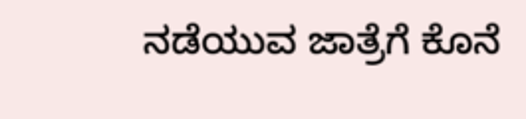ನಡೆಯುವ ಜಾತ್ರೆಗೆ ಕೊನೆ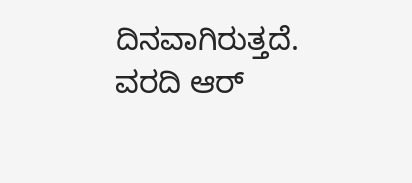ದಿನವಾಗಿರುತ್ತದೆ.
ವರದಿ ಆರ್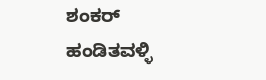ಶಂಕರ್ ಹಂಡಿತವಳ್ಳಿ